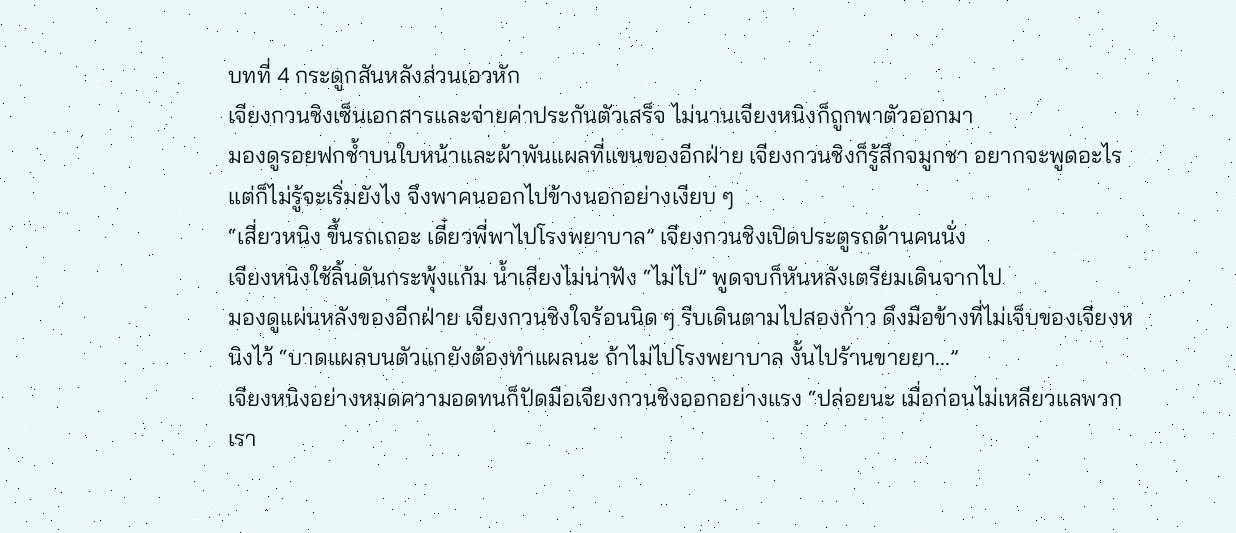บทที่ 4 กระดูกสันหลังส่วนเอวหัก
เจียงกวนชิงเซ็นเอกสารและจ่ายค่าประกันตัวเสร็จ ไม่นานเจียงหนิงก็ถูกพาตัวออกมา
มองดูรอยฟกช้ำบนใบหน้าและผ้าพันแผลที่แขนของอีกฝ่าย เจียงกวนชิงก็รู้สึกจมูกชา อยากจะพูดอะไร แต่ก็ไม่รู้จะเริ่มยังไง จึงพาคนออกไปข้างนอกอย่างเงียบ ๆ
“เสี่ยวหนิง ขึ้นรถเถอะ เดี๋ยวพี่พาไปโรงพยาบาล” เจียงกวนชิงเปิดประตูรถด้านคนนั่ง
เจียงหนิงใช้ลิ้นดันกระพุ้งแก้ม น้ำเสียงไม่น่าฟัง “ไม่ไป” พูดจบก็หันหลังเตรียมเดินจากไป
มองดูแผ่นหลังของอีกฝ่าย เจียงกวนชิงใจร้อนนิด ๆ รีบเดินตามไปสองก้าว ดึงมือข้างที่ไม่เจ็บของเจียงหนิงไว้ “บาดแผลบนตัวแกยังต้องทำแผลนะ ถ้าไม่ไปโรงพยาบาล งั้นไปร้านขายยา...”
เจียงหนิงอย่างหมดความอดทนก็ปัดมือเจียงกวนชิงออกอย่างแรง “ปล่อยนะ เมื่อก่อนไม่เหลียวแลพวกเรา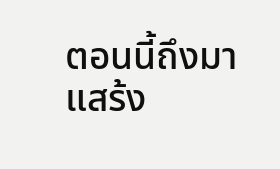ตอนนี้ถึงมาแสร้ง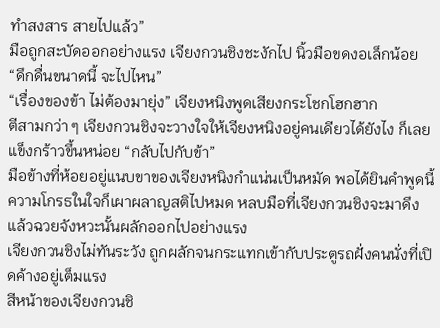ทำสงสาร สายไปแล้ว”
มือถูกสะบัดออกอย่างแรง เจียงกวนชิงชะงักไป นิ้วมือขดงอเล็กน้อย “ดึกดื่นขนาดนี้ จะไปไหน”
“เรื่องของข้า ไม่ต้องมายุ่ง” เจียงหนิงพูดเสียงกระโชกโฮกฮาก
ตีสามกว่า ๆ เจียงกวนชิงจะวางใจให้เจียงหนิงอยู่คนเดียวได้ยังไง ก็เลยแข็งกร้าวขึ้นหน่อย “กลับไปกับข้า”
มือข้างที่ห้อยอยู่แนบขาของเจียงหนิงกำแน่นเป็นหมัด พอได้ยินคำพูดนี้ ความโกรธในใจก็เผาผลาญสติไปหมด หลบมือที่เจียงกวนชิงจะมาดึงแล้วฉวยจังหวะนั้นผลักออกไปอย่างแรง
เจียงกวนชิงไม่ทันระวัง ถูกผลักจนกระแทกเข้ากับประตูรถฝั่งคนนั่งที่เปิดค้างอยู่เต็มแรง
สีหน้าของเจียงกวนชิ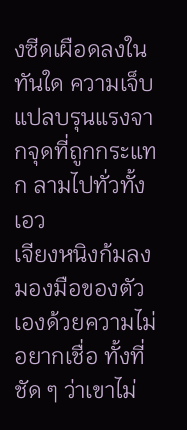งซีดเผือดลงในทันใด ความเจ็บแปลบรุนแรงจากจุดที่ถูกกระแทก ลามไปทั่วทั้งเอว
เจียงหนิงก้มลงมองมือของตัวเองด้วยความไม่อยากเชื่อ ทั้งที่ชัด ๆ ว่าเขาไม่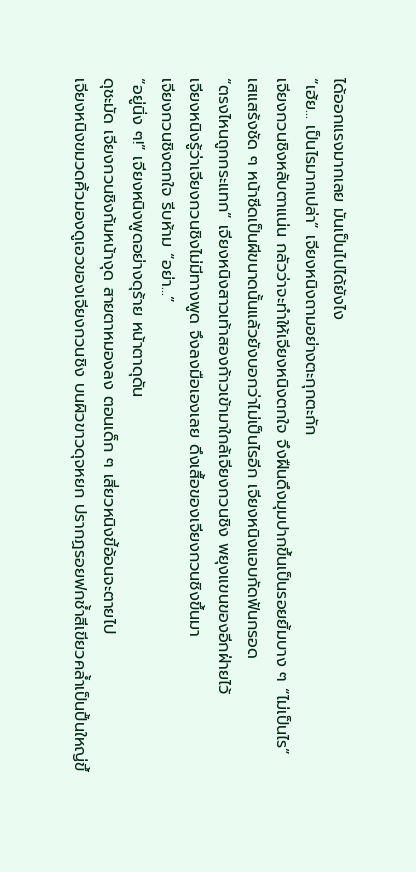ได้ออกแรงมากเลย มันเป็นไปได้ยังไง
“เฮ้ย... เป็นไรมากเปล่า” เจียงหนิงถามอย่างตะกุกตะกัก
เจียงกวนชิงหลับตาแน่น กลัวว่าจะทำให้เจียงหนิงตกใจ จึงฝืนดึงมุมปากขึ้นเป็นรอยยิ้มบาง ๆ “ไม่เป็นไร”
เสแสร้งชัด ๆ หน้าซีดเป็นผีขนาดนั้นแล้วยังบอกว่าไม่เป็นไรอีก เจียงหนิงแอบกัดฟันกรอด
“ตรงไหนถูกกระแทก” เจียงหนิงสาวเท้าสองก้าวเข้ามาใกล้เจียงกวนชิง พยุงแขนของอีกฝ่ายไว้
เจียงหนิงรู้ว่าเจียงกวนชิงไม่มีทางพูด จึงลงมือเองเลย ดึงเสื้อของเจียงกวนชิงขึ้นมา
เจียงกวนชิงตกใจ รีบห้าม “อย่า...”
“อยู่นิ่ง ๆ!” เจียงหนิงพูดอย่างดุร้าย หน้าตาดุดัน
ดุชะมัด เจียงกวนชิงก้มหน้างุด สายตาหมองลง ตอนเด็ก ๆ เสี่ยวหนิงขี้อ้อนจะตายไป
เจียงหนิงขมวดคิ้วมองดูเอวของเจียงกวนชิง บนผิวขาวดุจหยก ปรากฏรอยฟกช้ำสีเขียวคล้ำเป็นปื้นใหญ่ขึ้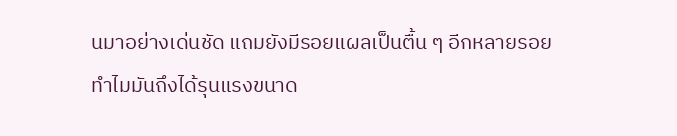นมาอย่างเด่นชัด แถมยังมีรอยแผลเป็นตื้น ๆ อีกหลายรอย
ทำไมมันถึงได้รุนแรงขนาด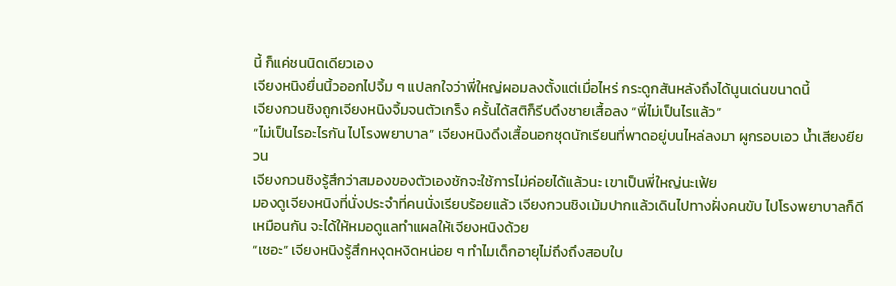นี้ ก็แค่ชนนิดเดียวเอง
เจียงหนิงยื่นนิ้วออกไปจิ้ม ๆ แปลกใจว่าพี่ใหญ่ผอมลงตั้งแต่เมื่อไหร่ กระดูกสันหลังถึงได้นูนเด่นขนาดนี้
เจียงกวนชิงถูกเจียงหนิงจิ้มจนตัวเกร็ง ครั้นได้สติก็รีบดึงชายเสื้อลง “พี่ไม่เป็นไรแล้ว”
“ไม่เป็นไรอะไรกัน ไปโรงพยาบาล” เจียงหนิงดึงเสื้อนอกชุดนักเรียนที่พาดอยู่บนไหล่ลงมา ผูกรอบเอว น้ำเสียงยียวน
เจียงกวนชิงรู้สึกว่าสมองของตัวเองชักจะใช้การไม่ค่อยได้แล้วนะ เขาเป็นพี่ใหญ่นะเฟ้ย
มองดูเจียงหนิงที่นั่งประจำที่คนนั่งเรียบร้อยแล้ว เจียงกวนชิงเม้มปากแล้วเดินไปทางฝั่งคนขับ ไปโรงพยาบาลก็ดีเหมือนกัน จะได้ให้หมอดูแลทำแผลให้เจียงหนิงด้วย
“เชอะ” เจียงหนิงรู้สึกหงุดหงิดหน่อย ๆ ทำไมเด็กอายุไม่ถึงถึงสอบใบ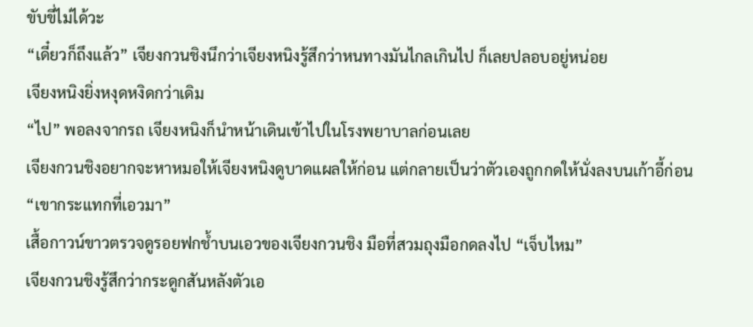ขับขี่ไม่ได้วะ
“เดี๋ยวก็ถึงแล้ว” เจียงกวนชิงนึกว่าเจียงหนิงรู้สึกว่าหนทางมันไกลเกินไป ก็เลยปลอบอยู่หน่อย
เจียงหนิงยิ่งหงุดหงิดกว่าเดิม
“ไป” พอลงจากรถ เจียงหนิงก็นำหน้าเดินเข้าไปในโรงพยาบาลก่อนเลย
เจียงกวนชิงอยากจะหาหมอให้เจียงหนิงดูบาดแผลให้ก่อน แต่กลายเป็นว่าตัวเองถูกกดให้นั่งลงบนเก้าอี้ก่อน
“เขากระแทกที่เอวมา”
เสื้อกาวน์ขาวตรวจดูรอยฟกช้ำบนเอวของเจียงกวนชิง มือที่สวมถุงมือกดลงไป “เจ็บไหม”
เจียงกวนชิงรู้สึกว่ากระดูกสันหลังตัวเอ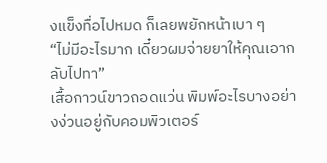งแข็งทื่อไปหมด ก็เลยพยักหน้าเบา ๆ
“ไม่มีอะไรมาก เดี๋ยวผมจ่ายยาให้คุณเอากลับไปทา”
เสื้อกาวน์ขาวถอดแว่น พิมพ์อะไรบางอย่างง่วนอยู่กับคอมพิวเตอร์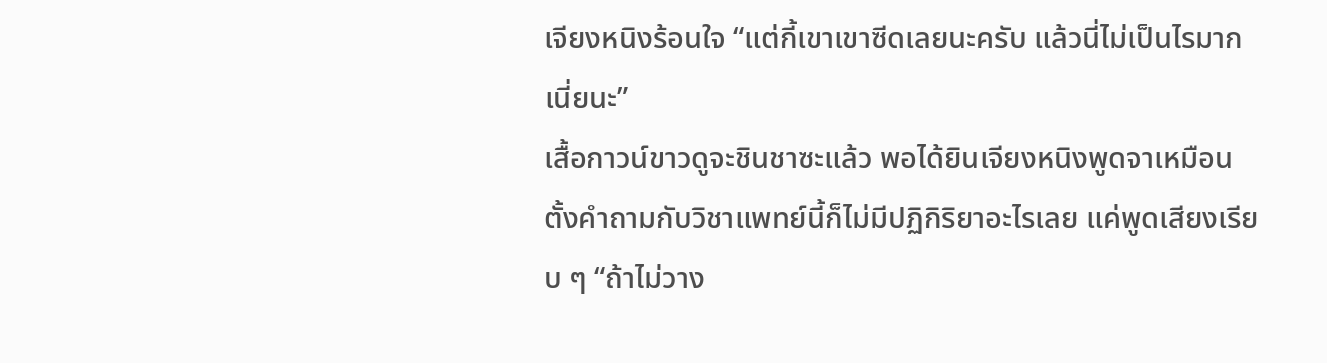เจียงหนิงร้อนใจ “แต่กี้เขาเขาซีดเลยนะครับ แล้วนี่ไม่เป็นไรมากเนี่ยนะ”
เสื้อกาวน์ขาวดูจะชินชาซะแล้ว พอได้ยินเจียงหนิงพูดจาเหมือนตั้งคำถามกับวิชาแพทย์นี้ก็ไม่มีปฏิกิริยาอะไรเลย แค่พูดเสียงเรียบ ๆ “ถ้าไม่วาง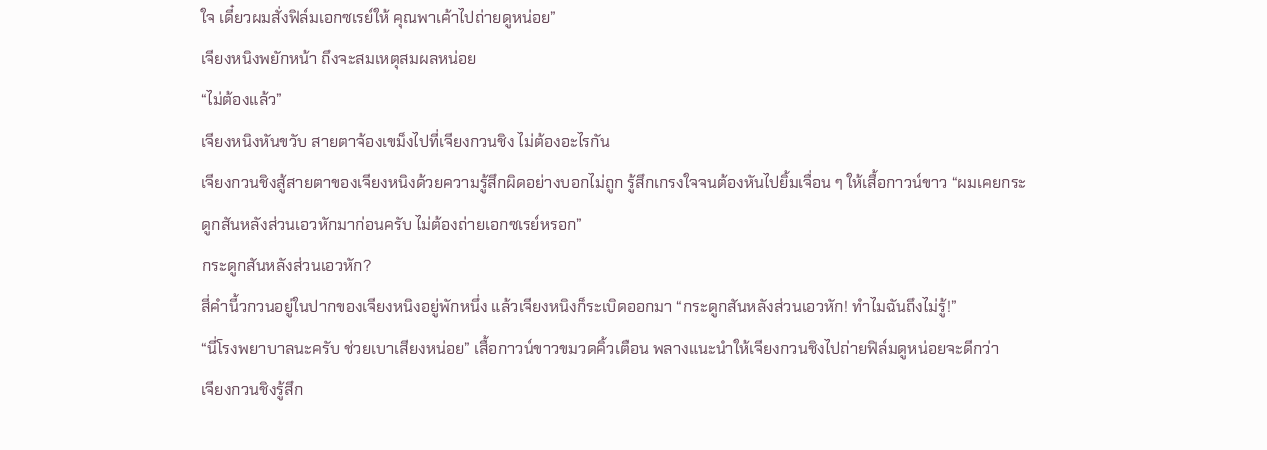ใจ เดี๋ยวผมสั่งฟิล์มเอกซเรย์ให้ คุณพาเค้าไปถ่ายดูหน่อย”
เจียงหนิงพยักหน้า ถึงจะสมเหตุสมผลหน่อย
“ไม่ต้องแล้ว”
เจียงหนิงหันขวับ สายตาจ้องเขม็งไปที่เจียงกวนชิง ไม่ต้องอะไรกัน
เจียงกวนชิงสู้สายตาของเจียงหนิงด้วยความรู้สึกผิดอย่างบอกไม่ถูก รู้สึกเกรงใจจนต้องหันไปยิ้มเจื่อน ๆ ให้เสื้อกาวน์ขาว “ผมเคยกระดูกสันหลังส่วนเอวหักมาก่อนครับ ไม่ต้องถ่ายเอกซเรย์หรอก”
กระดูกสันหลังส่วนเอวหัก?
สี่คำนี้วกวนอยู่ในปากของเจียงหนิงอยู่พักหนึ่ง แล้วเจียงหนิงก็ระเบิดออกมา “กระดูกสันหลังส่วนเอวหัก! ทำไมฉันถึงไม่รู้!”
“นี่โรงพยาบาลนะครับ ช่วยเบาเสียงหน่อย” เสื้อกาวน์ขาวขมวดคิ้วเตือน พลางแนะนำให้เจียงกวนชิงไปถ่ายฟิล์มดูหน่อยจะดีกว่า
เจียงกวนชิงรู้สึก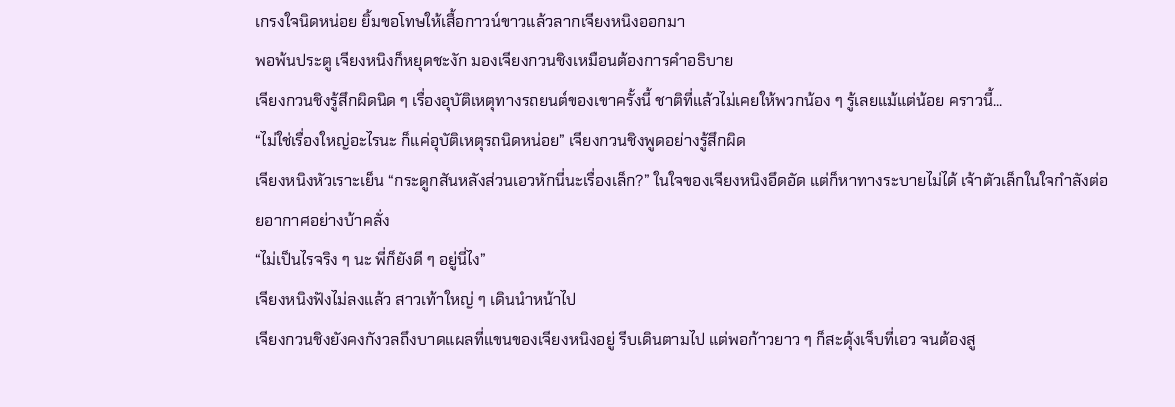เกรงใจนิดหน่อย ยิ้มขอโทษให้เสื้อกาวน์ขาวแล้วลากเจียงหนิงออกมา
พอพ้นประตู เจียงหนิงก็หยุดชะงัก มองเจียงกวนชิงเหมือนต้องการคำอธิบาย
เจียงกวนชิงรู้สึกผิดนิด ๆ เรื่องอุบัติเหตุทางรถยนต์ของเขาครั้งนี้ ชาติที่แล้วไม่เคยให้พวกน้อง ๆ รู้เลยแม้แต่น้อย คราวนี้...
“ไม่ใช่เรื่องใหญ่อะไรนะ ก็แค่อุบัติเหตุรถนิดหน่อย” เจียงกวนชิงพูดอย่างรู้สึกผิด
เจียงหนิงหัวเราะเย็น “กระดูกสันหลังส่วนเอวหักนี่นะเรื่องเล็ก?” ในใจของเจียงหนิงอึดอัด แต่ก็หาทางระบายไม่ได้ เจ้าตัวเล็กในใจกำลังต่อยอากาศอย่างบ้าคลั่ง
“ไม่เป็นไรจริง ๆ นะ พี่ก็ยังดี ๆ อยู่นี่ไง”
เจียงหนิงฟังไม่ลงแล้ว สาวเท้าใหญ่ ๆ เดินนำหน้าไป
เจียงกวนชิงยังคงกังวลถึงบาดแผลที่แขนของเจียงหนิงอยู่ รีบเดินตามไป แต่พอก้าวยาว ๆ ก็สะดุ้งเจ็บที่เอว จนต้องสู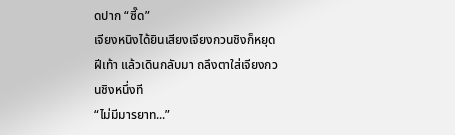ดปาก “ซี๊ด”
เจียงหนิงได้ยินเสียงเจียงกวนชิงก็หยุดฝีเท้า แล้วเดินกลับมา ถลึงตาใส่เจียงกวนชิงหนึ่งที
“ไม่มีมารยาท...”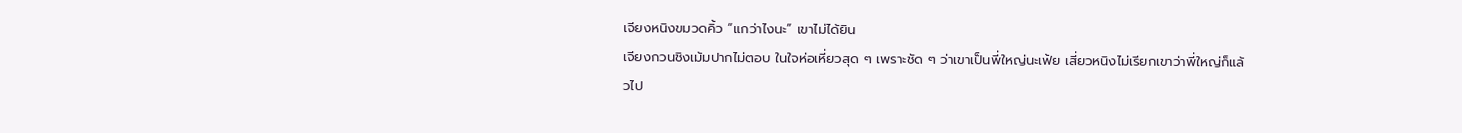เจียงหนิงขมวดคิ้ว “แกว่าไงนะ” เขาไม่ได้ยิน
เจียงกวนชิงเม้มปากไม่ตอบ ในใจห่อเหี่ยวสุด ๆ เพราะชัด ๆ ว่าเขาเป็นพี่ใหญ่นะเฟ้ย เสี่ยวหนิงไม่เรียกเขาว่าพี่ใหญ่ก็แล้วไป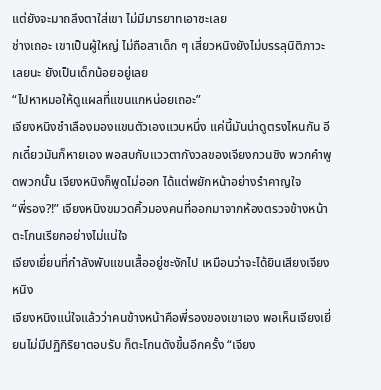แต่ยังจะมาถลึงตาใส่เขา ไม่มีมารยาทเอาซะเลย
ช่างเถอะ เขาเป็นผู้ใหญ่ ไม่ถือสาเด็ก ๆ เสี่ยวหนิงยังไม่บรรลุนิติภาวะเลยนะ ยังเป็นเด็กน้อยอยู่เลย
“ไปหาหมอให้ดูแผลที่แขนแกหน่อยเถอะ”
เจียงหนิงชำเลืองมองแขนตัวเองแวบหนึ่ง แค่นี้มันน่าดูตรงไหนกัน อีกเดี๋ยวมันก็หายเอง พอสบกับแววตากังวลของเจียงกวนชิง พวกคำพูดพวกนั้น เจียงหนิงก็พูดไม่ออก ได้แต่พยักหน้าอย่างรำคาญใจ
“พี่รอง?!” เจียงหนิงขมวดคิ้วมองคนที่ออกมาจากห้องตรวจข้างหน้า ตะโกนเรียกอย่างไม่แน่ใจ
เจียงเยี่ยนที่กำลังพับแขนเสื้ออยู่ชะงักไป เหมือนว่าจะได้ยินเสียงเจียงหนิง
เจียงหนิงแน่ใจแล้วว่าคนข้างหน้าคือพี่รองของเขาเอง พอเห็นเจียงเยี่ยนไม่มีปฏิกิริยาตอบรับ ก็ตะโกนดังขึ้นอีกครั้ง “เจียง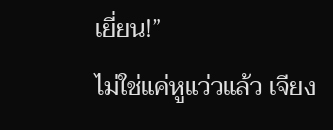เยี่ยน!”
ไม่ใช่แค่หูแว่วแล้ว เจียง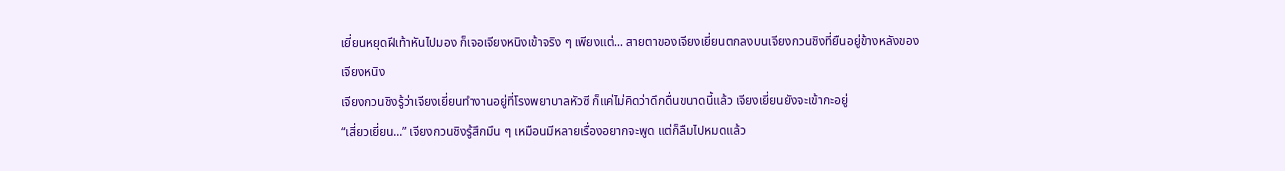เยี่ยนหยุดฝีเท้าหันไปมอง ก็เจอเจียงหนิงเข้าจริง ๆ เพียงแต่... สายตาของเจียงเยี่ยนตกลงบนเจียงกวนชิงที่ยืนอยู่ข้างหลังของเจียงหนิง
เจียงกวนชิงรู้ว่าเจียงเยี่ยนทำงานอยู่ที่โรงพยาบาลหัวซี ก็แค่ไม่คิดว่าดึกดื่นขนาดนี้แล้ว เจียงเยี่ยนยังจะเข้ากะอยู่
“เสี่ยวเยี่ยน...” เจียงกวนชิงรู้สึกมึน ๆ เหมือนมีหลายเรื่องอยากจะพูด แต่ก็ลืมไปหมดแล้ว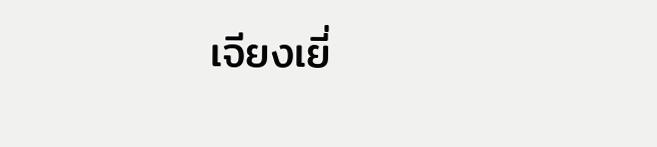เจียงเยี่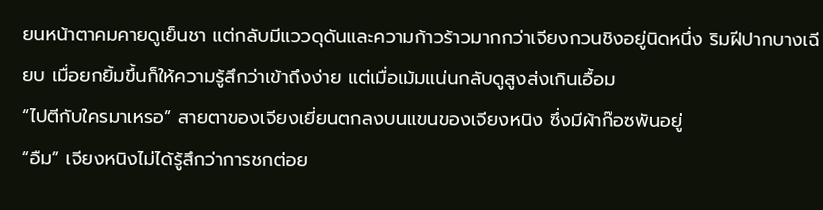ยนหน้าตาคมคายดูเย็นชา แต่กลับมีแววดุดันและความก้าวร้าวมากกว่าเจียงกวนชิงอยู่นิดหนึ่ง ริมฝีปากบางเฉียบ เมื่อยกยิ้มขึ้นก็ให้ความรู้สึกว่าเข้าถึงง่าย แต่เมื่อเม้มแน่นกลับดูสูงส่งเกินเอื้อม
“ไปตีกับใครมาเหรอ” สายตาของเจียงเยี่ยนตกลงบนแขนของเจียงหนิง ซึ่งมีผ้าก๊อซพันอยู่
“อืม” เจียงหนิงไม่ได้รู้สึกว่าการชกต่อย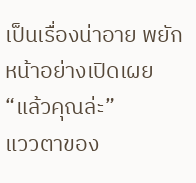เป็นเรื่องน่าอาย พยักหน้าอย่างเปิดเผย
“แล้วคุณล่ะ”
แววตาของ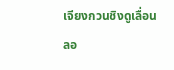เจียงกวนชิงดูเลื่อนลอ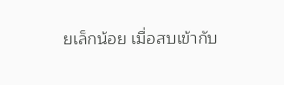ยเล็กน้อย เมื่อสบเข้ากับ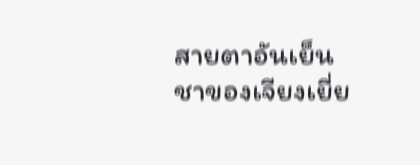สายตาอันเย็นชาของเจียงเยี่ย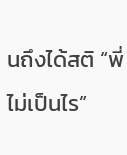นถึงได้สติ “พี่ไม่เป็นไร”